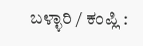ಬಳ್ಳಾರಿ / ಕಂಪ್ಲಿ :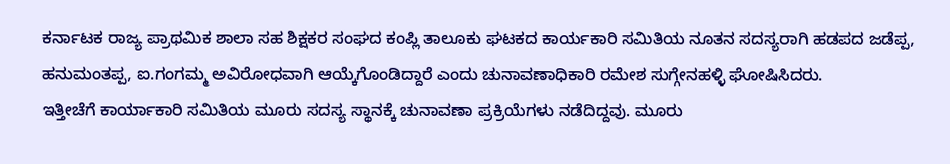ಕರ್ನಾಟಕ ರಾಜ್ಯ ಪ್ರಾಥಮಿಕ ಶಾಲಾ ಸಹ ಶಿಕ್ಷಕರ ಸಂಘದ ಕಂಪ್ಲಿ ತಾಲೂಕು ಘಟಕದ ಕಾರ್ಯಕಾರಿ ಸಮಿತಿಯ ನೂತನ ಸದಸ್ಯರಾಗಿ ಹಡಪದ ಜಡೆಪ್ಪ, ಹನುಮಂತಪ್ಪ, ಐ.ಗಂಗಮ್ಮ ಅವಿರೋಧವಾಗಿ ಆಯ್ಕೆಗೊಂಡಿದ್ದಾರೆ ಎಂದು ಚುನಾವಣಾಧಿಕಾರಿ ರಮೇಶ ಸುಗ್ಗೇನಹಳ್ಳಿ ಘೋಷಿಸಿದರು.
ಇತ್ತೀಚೆಗೆ ಕಾರ್ಯಾಕಾರಿ ಸಮಿತಿಯ ಮೂರು ಸದಸ್ಯ ಸ್ಥಾನಕ್ಕೆ ಚುನಾವಣಾ ಪ್ರಕ್ರಿಯೆಗಳು ನಡೆದಿದ್ದವು. ಮೂರು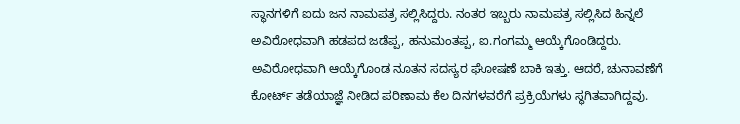ಸ್ಥಾನಗಳಿಗೆ ಐದು ಜನ ನಾಮಪತ್ರ ಸಲ್ಲಿಸಿದ್ದರು. ನಂತರ ಇಬ್ಬರು ನಾಮಪತ್ರ ಸಲ್ಲಿಸಿದ ಹಿನ್ನಲೆ ಅವಿರೋಧವಾಗಿ ಹಡಪದ ಜಡೆಪ್ಪ, ಹನುಮಂತಪ್ಪ, ಐ.ಗಂಗಮ್ಮ ಆಯ್ಕೆಗೊಂಡಿದ್ದರು. ಅವಿರೋಧವಾಗಿ ಆಯ್ಕೆಗೊಂಡ ನೂತನ ಸದಸ್ಯರ ಘೋಷಣೆ ಬಾಕಿ ಇತ್ತು. ಆದರೆ, ಚುನಾವಣೆಗೆ ಕೋರ್ಟ್ ತಡೆಯಾಜ್ಞೆ ನೀಡಿದ ಪರಿಣಾಮ ಕೆಲ ದಿನಗಳವರೆಗೆ ಪ್ರಕ್ರಿಯೆಗಳು ಸ್ಥಗಿತವಾಗಿದ್ದವು.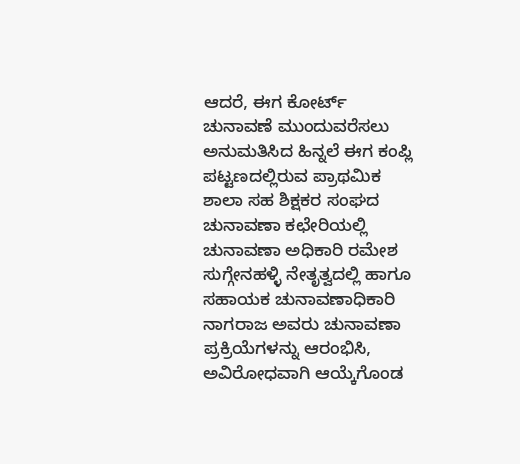ಆದರೆ, ಈಗ ಕೋರ್ಟ್ ಚುನಾವಣೆ ಮುಂದುವರೆಸಲು ಅನುಮತಿಸಿದ ಹಿನ್ನಲೆ ಈಗ ಕಂಪ್ಲಿ ಪಟ್ಟಣದಲ್ಲಿರುವ ಪ್ರಾಥಮಿಕ ಶಾಲಾ ಸಹ ಶಿಕ್ಷಕರ ಸಂಘದ ಚುನಾವಣಾ ಕಛೇರಿಯಲ್ಲಿ ಚುನಾವಣಾ ಅಧಿಕಾರಿ ರಮೇಶ ಸುಗ್ಗೇನಹಳ್ಳಿ ನೇತೃತ್ವದಲ್ಲಿ ಹಾಗೂ ಸಹಾಯಕ ಚುನಾವಣಾಧಿಕಾರಿ ನಾಗರಾಜ ಅವರು ಚುನಾವಣಾ ಪ್ರಕ್ರಿಯೆಗಳನ್ನು ಆರಂಭಿಸಿ, ಅವಿರೋಧವಾಗಿ ಆಯ್ಕೆಗೊಂಡ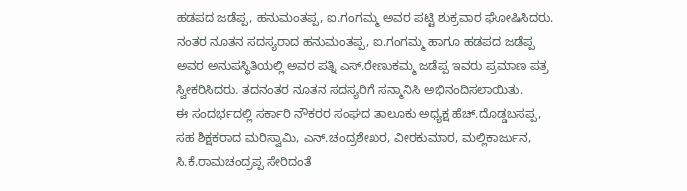ಹಡಪದ ಜಡೆಪ್ಪ, ಹನುಮಂತಪ್ಪ, ಐ.ಗಂಗಮ್ಮ ಅವರ ಪಟ್ಟಿ ಶುಕ್ರವಾರ ಘೋಷಿಸಿದರು.
ನಂತರ ನೂತನ ಸದಸ್ಯರಾದ ಹನುಮಂತಪ್ಪ, ಐ.ಗಂಗಮ್ಮ ಹಾಗೂ ಹಡಪದ ಜಡೆಪ್ಪ ಅವರ ಅನುಪಸ್ಥಿತಿಯಲ್ಲಿ ಅವರ ಪತ್ನಿ ಎಸ್.ರೇಣುಕಮ್ಮ ಜಡೆಪ್ಪ ಇವರು ಪ್ರಮಾಣ ಪತ್ರ ಸ್ವೀಕರಿಸಿದರು. ತದನಂತರ ನೂತನ ಸದಸ್ಯರಿಗೆ ಸನ್ಮಾನಿಸಿ ಅಭಿನಂದಿಸಲಾಯಿತು.
ಈ ಸಂದರ್ಭದಲ್ಲಿ ಸರ್ಕಾರಿ ನೌಕರರ ಸಂಘದ ತಾಲೂಕು ಅಧ್ಯಕ್ಷ ಹೆಚ್.ದೊಡ್ಡಬಸಪ್ಪ, ಸಹ ಶಿಕ್ಷಕರಾದ ಮರಿಸ್ವಾಮಿ, ಎನ್.ಚಂದ್ರಶೇಖರ, ವೀರಕುಮಾರ, ಮಲ್ಲಿಕಾರ್ಜುನ, ಸಿ.ಕೆ.ರಾಮಚಂದ್ರಪ್ಪ ಸೇರಿದಂತೆ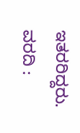ಇತರರಿದ್ದರು.
ವರದಿ :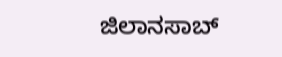ಜಿಲಾನಸಾಬ್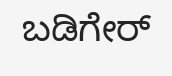ಬಡಿಗೇರ್